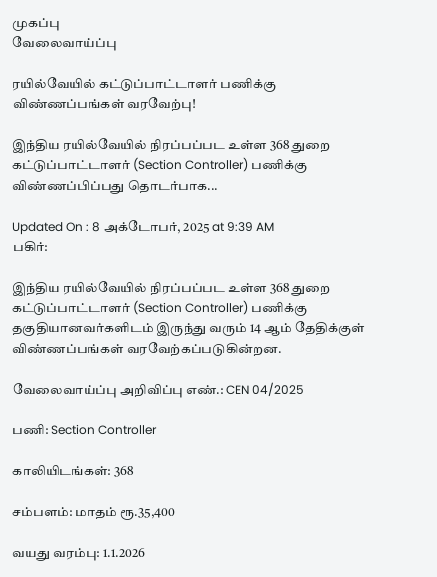முகப்பு
வேலைவாய்ப்பு

ரயில்வேயில் கட்டுப்பாட்டாளர் பணிக்கு விண்ணப்பங்கள் வரவேற்பு!

இந்திய ரயில்வேயில் நிரப்பப்பட உள்ள 368 துறை கட்டுப்பாட்டாளர் (Section Controller) பணிக்கு விண்ணப்பிப்பது தொடர்பாக...

Updated On : 8 அக்டோபர், 2025 at 9:39 AM
பகிர்:

இந்திய ரயில்வேயில் நிரப்பப்பட உள்ள 368 துறை கட்டுப்பாட்டாளர் (Section Controller) பணிக்கு தகுதியானவர்களிடம் இருந்து வரும் 14 ஆம் தேதிக்குள் விண்ணப்பங்கள் வரவேற்கப்படுகின்றன.

வேலைவாய்ப்பு அறிவிப்பு எண்.: CEN 04/2025

பணி: Section Controller

காலியிடங்கள்: 368

சம்பளம்: மாதம் ரூ.35,400

வயது வரம்பு: 1.1.2026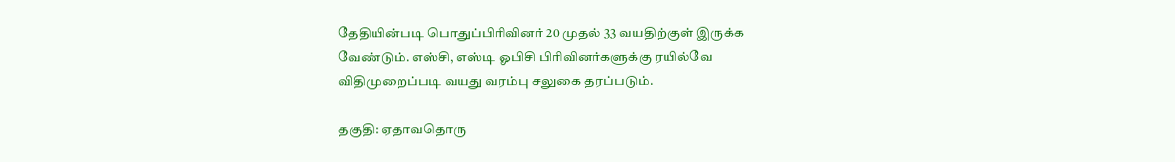தேதியின்படி பொதுப்பிரிவினர் 20 முதல் 33 வயதிற்குள் இருக்க வேண்டும். எஸ்சி, எஸ்டி ஓபிசி பிரிவினர்களுக்கு ரயில்வே விதிமுறைப்படி வயது வரம்பு சலுகை தரப்படும்.

தகுதி: ஏதாவதொரு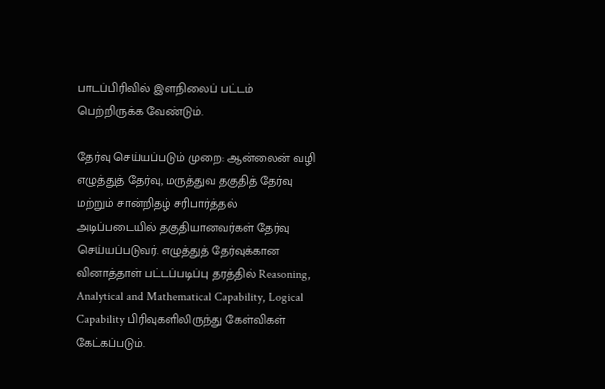பாடப்பிரிவில் இளநிலைப் பட்டம் பெற்றிருக்க வேண்டும்.

தேர்வு செய்யப்படும் முறை: ஆன்லைன் வழி எழுத்துத் தேர்வு, மருத்துவ தகுதித் தேர்வு மற்றும் சான்றிதழ் சரிபார்த்தல் அடிப்படையில் தகுதியானவர்கள் தேர்வு செய்யப்படுவர். எழுத்துத் தேர்வுக்கான வினாத்தாள் பட்டப்படிப்பு தரத்தில் Reasoning, Analytical and Mathematical Capability, Logical Capability பிரிவுகளிலிருந்து கேள்விகள் கேட்கப்படும்.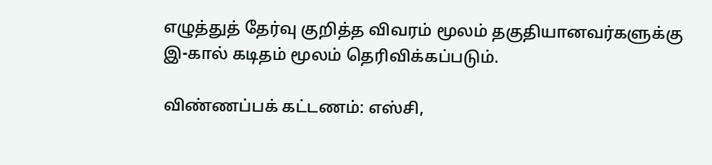எழுத்துத் தேர்வு குறித்த விவரம் மூலம் தகுதியானவர்களுக்கு இ-கால் கடிதம் மூலம் தெரிவிக்கப்படும்.

விண்ணப்பக் கட்டணம்: எஸ்சி,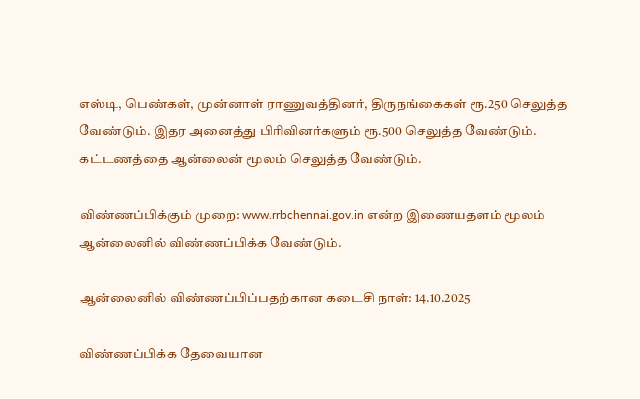எஸ்டி, பெண்கள், முன்னாள் ராணுவத்தினர், திருநங்கைகள் ரூ.250 செலுத்த வேண்டும். இதர அனைத்து பிரிவினர்களும் ரூ.500 செலுத்த வேண்டும். கட்டணத்தை ஆன்லைன் மூலம் செலுத்த வேண்டும்.

விண்ணப்பிக்கும் முறை: www.rrbchennai.gov.in என்ற இணையதளம் மூலம் ஆன்லைனில் விண்ணப்பிக்க வேண்டும்.

ஆன்லைனில் விண்ணப்பிப்பதற்கான கடைசி நாள்: 14.10.2025

விண்ணப்பிக்க தேவையான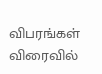விபரங்கள் விரைவில்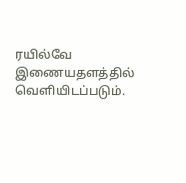ரயில்வே இணையதளத்தில் வெளியிடப்படும்.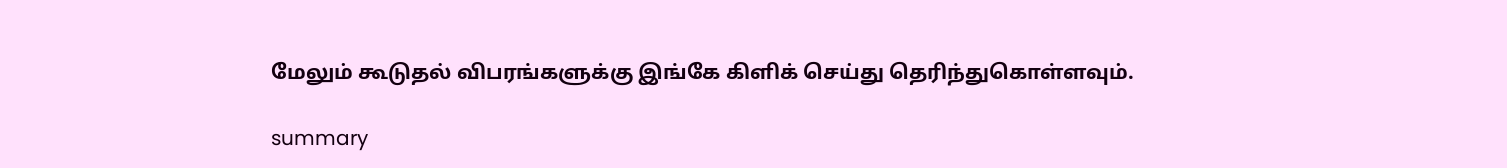மேலும் கூடுதல் விபரங்களுக்கு இங்கே கிளிக் செய்து தெரிந்துகொள்ளவும்.

summary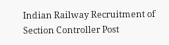Indian Railway Recruitment of Section Controller Post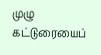முழு கட்டுரையைப்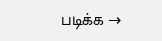படிக்க →